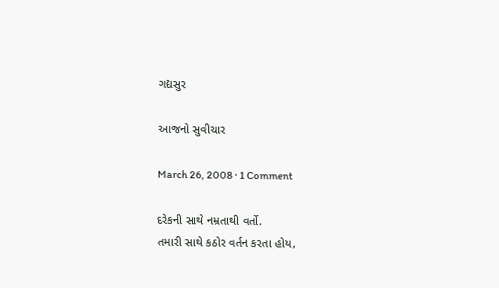ગદ્યસુર

આજનો સુવીચાર

March 26, 2008 · 1 Comment

દરેકની સાથે નમ્રતાથી વર્તો.
તમારી સાથે કઠોર વર્તન કરતા હોય,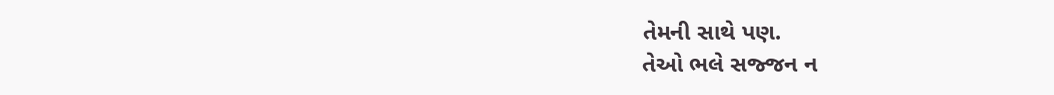તેમની સાથે પણ.
તેઓ ભલે સજ્જન ન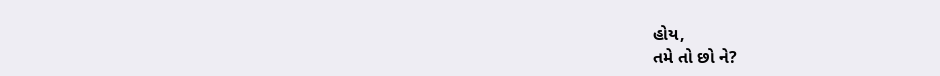હોય,
તમે તો છો ને?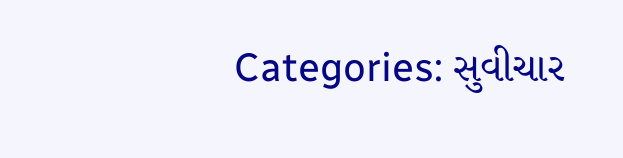Categories: સુવીચાર